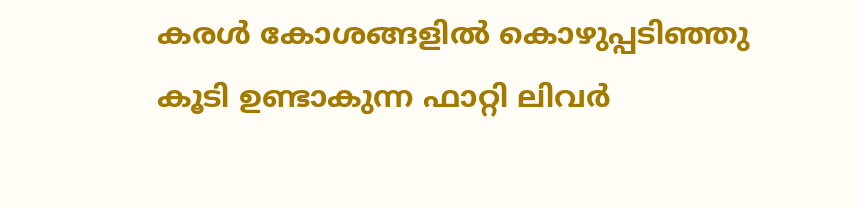കരൾ കോശങ്ങളിൽ കൊഴുപ്പടിഞ്ഞു കൂടി ഉണ്ടാകുന്ന ഫാറ്റി ലിവർ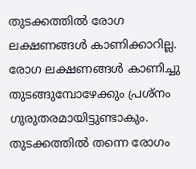തുടക്കത്തിൽ രോഗ ലക്ഷണങ്ങൾ കാണിക്കാറില്ല. രോഗ ലക്ഷണങ്ങൾ കാണിച്ചു തുടങ്ങുമ്പോഴേക്കും പ്രശ്നം ഗുരുതരമായിട്ടുണ്ടാകും. തുടക്കത്തിൽ തന്നെ രോഗം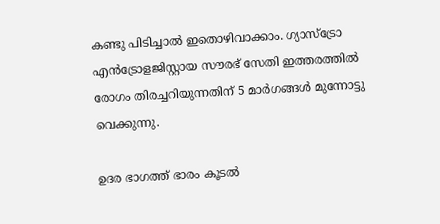കണ്ടു പിടിച്ചാൽ ഇതൊഴിവാക്കാം. ഗ്യാസ്ട്രോ എൻട്രോളജിസ്റ്റായ സൗരഭ് സേതി ഇത്തരത്തിൽ രോഗം തിരച്ചറിയുന്നതിന് 5 മാർഗങ്ങൾ മുന്നോട്ടു വെക്കുന്നു.

ഉദര ഭാഗത്ത് ഭാരം കൂടൽ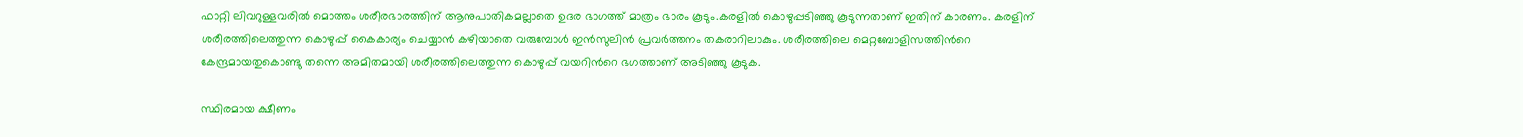ഫാറ്റി ലിവറുള്ളവരിൽ മൊത്തം ശരീരഭാരത്തിന് ആനുപാതികമല്ലാതെ ഉദര ഭാഗത്ത് മാത്രം ഭാരം കൂടും.കരളിൽ കൊഴുപ്പടിഞ്ഞു കൂടുന്നതാണ് ഇതിന് കാരണം. കരളിന് ശരീരത്തിലെത്തുന്ന കൊഴുപ്പ് കൈകാര്യം ചെയ്യാൻ കഴിയാതെ വരുമ്പോൾ ഇൻസുലിൻ പ്രവർത്തനം തകരാറിലാകും. ശരീരത്തിലെ മെറ്റബോളിസത്തിന്‍റെ കേന്ദ്രമായതുകൊണ്ടു തന്നെ അമിതമായി ശരീരത്തിലെത്തുന്ന കൊഴുപ്പ് വയറിന്‍റെ ഭഗത്താണ് അടിഞ്ഞു കൂടുക.

സ്ഥിരമായ ക്ഷീണം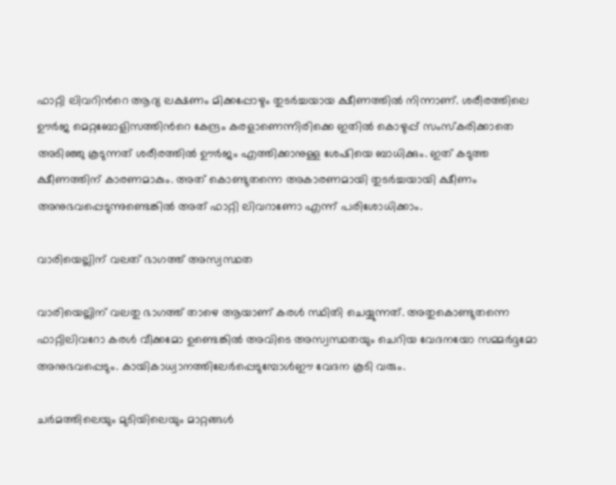ഫാറ്റി ലിവറിന്‍റെ ആദ്യ ലക്ഷണം മിക്കപ്പോഴും തുടർച്ച‍യായ ക്ഷീണത്തിൽ നിന്നാണ്. ശരീരത്തിലെ ഊർജ മെറ്റബോളിസത്തിന്‍റെ കേന്ദ്രം കരളാണെന്നിരിക്കെ ഇതിൽ കൊഴുപ്പ് സംസ്കരിക്കാതെ അടിഞ്ഞു കൂടുന്നത് ശരീരത്തിൽ ഊർജം എത്തിക്കാനുള്ള ശേഷിയെ ബാധിക്കും. ഇത് കടുത്ത ക്ഷീണത്തിന് കാരണമാകും. അത് കൊണ്ടുതന്നെ അകാരണമായി തുടർച്ചയായി ക്ഷീണം അനുഭവപ്പെടുന്നുണ്ടെങ്കിൽ അത് ഫാറ്റി ലിവറാണോ എന്ന് പരിശോധിക്കാം.

വാരിയെല്ലിന് വലത് ഭാഗത്ത് അസ്വസ്ഥത

വാരിയെല്ലിന് വലതു ഭാഗത്ത് താഴെ ആയാണ് കരൾ സ്ഥിതി ചെയ്യുന്നത്. അതുകൊണ്ടുതന്നെ ഫാറ്റിലിവറോ കരൾ വീക്കമോ ഉണ്ടെങ്കിൽ അവിടെ അസ്വസ്ഥതയും ചെറിയ വേദനയോ സമ്മർദ്ദമോ അനുഭവപ്പെടും. കായികാധ്വാനത്തിലേർപ്പെടുമ്പോൾഈ വേദന കൂടി വരും.

ചർമത്തിലെയും മുടിയിലെയും മാറ്റങ്ങൾ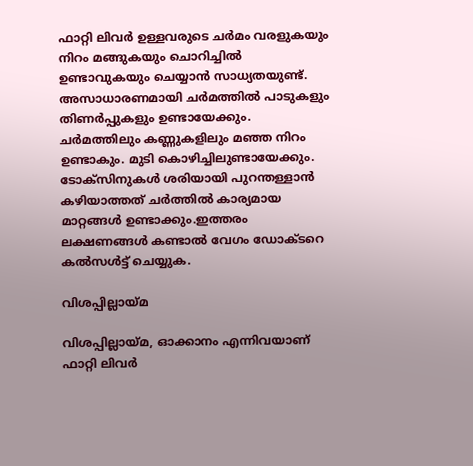ഫാറ്റി ലിവർ ഉള്ളവരുടെ ചർമം വരളുകയും നിറം മങ്ങുകയും ചൊറിച്ചിൽ ഉണ്ടാവുകയും ചെയ്യാൻ സാധ്യതയുണ്ട്. അസാധാരണമായി ചർമത്തിൽ പാടുകളും തിണർപ്പുകളും ഉണ്ടായേക്കും. ചർമത്തിലും കണ്ണുകളിലും മഞ്ഞ നിറം ഉണ്ടാകും. മുടി കൊഴിച്ചിലുണ്ടായേക്കും. ടോക്സിനുകൾ ശരിയായി പുറന്തള്ളാൻ കഴിയാത്തത് ചർത്തിൽ കാര്യമായ മാറ്റങ്ങൾ ഉണ്ടാക്കും.ഇത്തരം ലക്ഷണങ്ങൾ കണ്ടാൽ വേഗം ഡോക്ടറെ കൽസൾട്ട് ചെയ്യുക.

വിശപ്പില്ലായ്മ

വിശപ്പില്ലായ്മ, ഓക്കാനം എന്നിവയാണ് ഫാറ്റി ലിവർ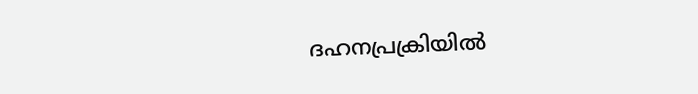ദഹനപ്രക്രിയിൽ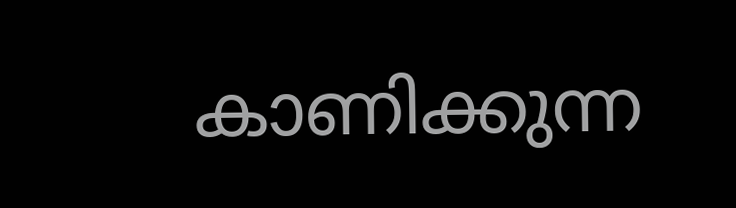കാണിക്കുന്ന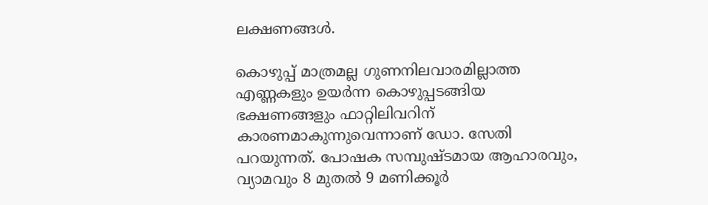ലക്ഷണങ്ങൾ.

കൊഴുപ്പ് മാത്രമല്ല ഗുണനിലവാരമില്ലാത്ത എണ്ണകളും ഉയർന്ന കൊഴുപ്പടങ്ങിയ ഭക്ഷണങ്ങളും ഫാറ്റിലിവറിന് കാരണമാകുന്നുവെന്നാണ് ഡോ. സേതി പറയുന്നത്. പോഷക സമ്പുഷ്ടമായ ആഹാരവും, വ്യാമവും 8 മുതൽ 9 മണിക്കൂർ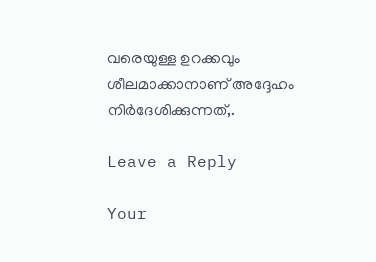വരെയുള്ള ഉറക്കവും ശീലമാക്കാനാണ് അദ്ദേഹം നിർദേശിക്കുന്നത്,.

Leave a Reply

Your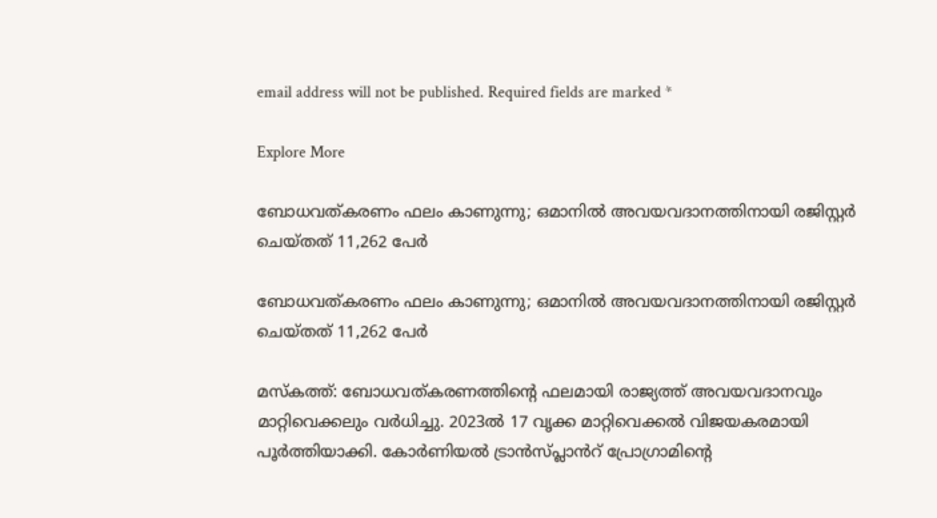email address will not be published. Required fields are marked *

Explore More

ബോധവത്കരണം ഫലം കാണുന്നു; ഒമാനിൽ അവയവദാനത്തിനായി രജിസ്റ്റർ ചെയ്തത് 11,262 പേർ

ബോധവത്കരണം ഫലം കാണുന്നു; ഒമാനിൽ അവയവദാനത്തിനായി രജിസ്റ്റർ ചെയ്തത് 11,262 പേർ

മസ്കത്ത്: ബോധവത്കരണത്തിന്‍റെ ഫലമായി രാജ്യത്ത് അവയവദാനവും മാറ്റിവെക്കലും വർധിച്ചു. 2023ൽ 17 വൃക്ക മാറ്റിവെക്കൽ വിജയകരമായി പൂർത്തിയാക്കി. കോർണിയൽ ട്രാൻസ്പ്ലാൻറ് പ്രോഗ്രാമിന്റെ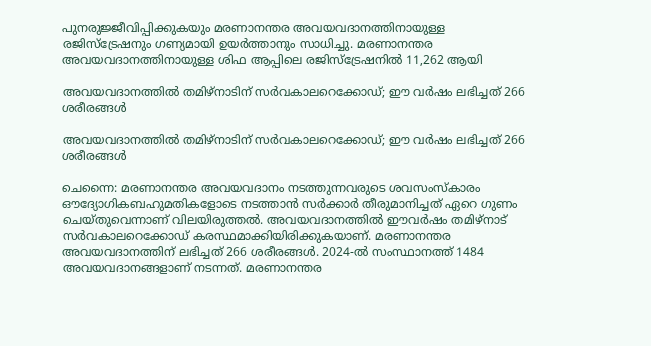പുനരുജ്ജീവിപ്പിക്കുകയും മരണാനന്തര അവയവദാനത്തിനായുള്ള രജിസ്ട്രേഷനും ഗണ്യമായി ഉയർത്താനും സാധിച്ചു. മരണാനന്തര അവയവദാനത്തിനായുള്ള ശിഫ ആപ്പിലെ രജിസ്ട്രേഷനിൽ 11,262 ആയി

അവയവദാനത്തിൽ തമിഴ്‌നാടിന് സർവകാലറെക്കോഡ്; ഈ വർഷം ലഭിച്ചത് 266 ശരീരങ്ങള്‍

അവയവദാനത്തിൽ തമിഴ്‌നാടിന് സർവകാലറെക്കോഡ്; ഈ വർഷം ലഭിച്ചത് 266 ശരീരങ്ങള്‍

ചെന്നൈ: മരണാനന്തര അവയവദാനം നടത്തുന്നവരുടെ ശവസംസ്‌കാരം ഔദ്യോഗികബഹുമതികളോടെ നടത്താന്‍ സര്‍ക്കാര്‍ തീരുമാനിച്ചത് ഏറെ ഗുണം ചെയ്തുവെന്നാണ് വിലയിരുത്തൽ. അവയവദാനത്തില്‍ ഈവര്‍ഷം തമിഴ്‌നാട് സര്‍വകാലറെക്കോഡ് കരസ്ഥമാക്കിയിരിക്കുകയാണ്. മരണാനന്തര അവയവദാനത്തിന് ലഭിച്ചത് 266 ശരീരങ്ങള്‍. 2024-ല്‍ സംസ്ഥാനത്ത് 1484 അവയവദാനങ്ങളാണ് നടന്നത്. മരണാനന്തര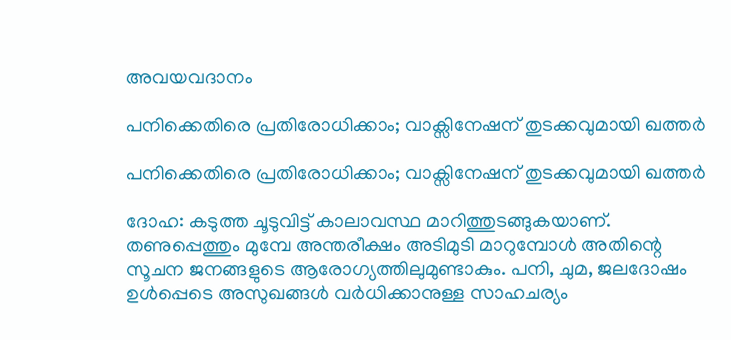അവയവദാനം

പനിക്കെതിരെ പ്രതിരോധിക്കാം; വാക്സിനേഷന് തുടക്കവുമായി ഖത്തർ

പനിക്കെതിരെ പ്രതിരോധിക്കാം; വാക്സിനേഷന് തുടക്കവുമായി ഖത്തർ

ദോഹ: കടുത്ത ചൂടുവിട്ട് കാലാവസ്ഥ മാറിത്തുടങ്ങുകയാണ്. തണുപ്പെത്തും മുമ്പേ അന്തരീക്ഷം അടിമുടി മാറുമ്പോൾ അതിന്റെ സൂചന ജനങ്ങളുടെ ആരോഗ്യത്തിലുമുണ്ടാകും. പനി, ചുമ, ജലദോഷം ഉൾപ്പെടെ അസുഖങ്ങൾ വർധിക്കാനുള്ള സാഹചര്യം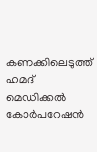കണക്കിലെടുത്ത് ഹമദ് മെഡിക്കൽ കോർപറേഷൻ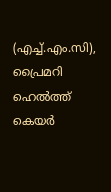(എച്ച്.എം.സി), പ്രൈമറി ഹെൽത്ത് കെയർ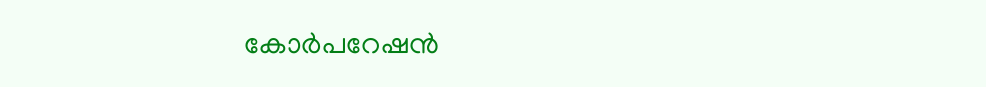കോർപറേഷൻ